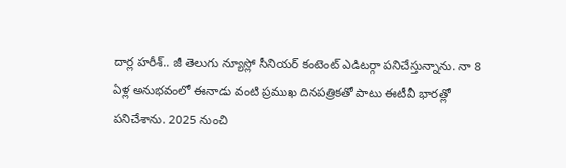దార్ల హరీశ్.. జీ తెలుగు న్యూస్లో సీనియర్ కంటెంట్ ఎడిటర్గా పనిచేస్తున్నాను. నా 8 ఏళ్ల అనుభవంలో ఈనాడు వంటి ప్రముఖ దినపత్రికతో పాటు ఈటీవీ భారత్లో పనిచేశాను. 2025 నుంచి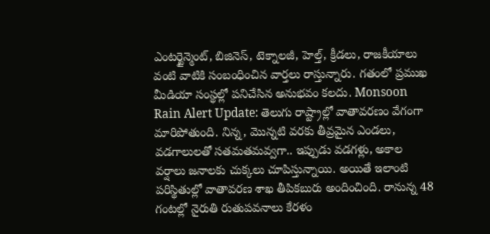ఎంటర్టైన్మెంట్, బిజినెస్, టెక్నాలజీ, హెల్త్, క్రీడలు, రాజకీయాలు వంటి వాటికి సంబంధించిన వార్తలు రాస్తున్నారు. గతంలో ప్రముఖ మీడియా సంస్థల్లో పనిచేసిన అనుభవం కలదు. Monsoon Rain Alert Update: తెలుగు రాష్ట్రాల్లో వాతావరణం వేగంగా మారిపోతుంది. నిన్న, మొన్నటి వరకు తీవ్రమైన ఎండలు, వడగాలులతో సతమతమవ్వగా.. ఇప్పుడు వడగళ్లు, అకాల వర్షాలు జనాలకు చుక్కలు చూపిస్తున్నాయి. అయితే ఇలాంటి పరిస్థితుల్లో వాతావరణ శాఖ తీపికబురు అందించింది. రానున్న 48 గంటల్లో నైరుతి రుతుపవనాలు కేరళం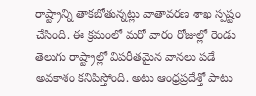రాష్ట్రాన్ని తాకబోతున్నట్లు వాతావరణ శాఖ స్పష్టం చేసింది. ఈ క్రమంలో మరో వారం రోజుల్లో రెండు తెలుగు రాష్ట్రాల్లో విపరీతమైన వానలు పడే అవకాశం కనిపిస్తోంది. అటు ఆంధ్రప్రదేశ్తో పాటు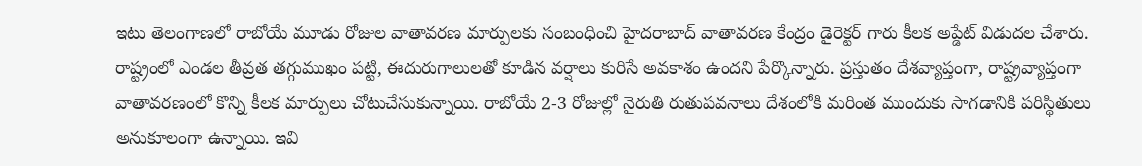ఇటు తెలంగాణలో రాబోయే మూడు రోజుల వాతావరణ మార్పులకు సంబంధించి హైదరాబాద్ వాతావరణ కేంద్రం డైరెక్టర్ గారు కీలక అప్డేట్ విడుదల చేశారు. రాష్ట్రంలో ఎండల తీవ్రత తగ్గుముఖం పట్టి, ఈదురుగాలులతో కూడిన వర్షాలు కురిసే అవకాశం ఉందని పేర్కొన్నారు. ప్రస్తుతం దేశవ్యాప్తంగా, రాష్ట్రవ్యాప్తంగా వాతావరణంలో కొన్ని కీలక మార్పులు చోటుచేసుకున్నాయి. రాబోయే 2-3 రోజుల్లో నైరుతి రుతుపవనాలు దేశంలోకి మరింత ముందుకు సాగడానికి పరిస్థితులు అనుకూలంగా ఉన్నాయి. ఇవి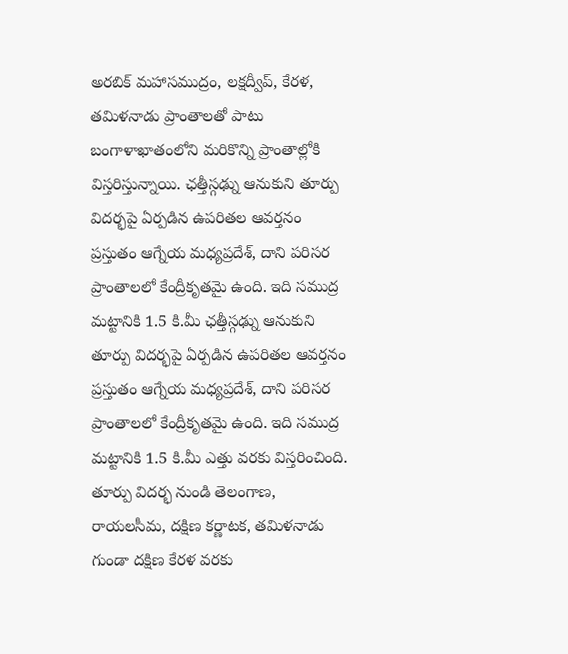అరబిక్ మహాసముద్రం, లక్షద్వీప్, కేరళ, తమిళనాడు ప్రాంతాలతో పాటు బంగాళాఖాతంలోని మరికొన్ని ప్రాంతాల్లోకి విస్తరిస్తున్నాయి. ఛత్తీస్గఢ్ను ఆనుకుని తూర్పు విదర్భపై ఏర్పడిన ఉపరితల ఆవర్తనం ప్రస్తుతం ఆగ్నేయ మధ్యప్రదేశ్, దాని పరిసర ప్రాంతాలలో కేంద్రీకృతమై ఉంది. ఇది సముద్ర మట్టానికి 1.5 కి.మీ ఛత్తీస్గఢ్ను ఆనుకుని తూర్పు విదర్భపై ఏర్పడిన ఉపరితల ఆవర్తనం ప్రస్తుతం ఆగ్నేయ మధ్యప్రదేశ్, దాని పరిసర ప్రాంతాలలో కేంద్రీకృతమై ఉంది. ఇది సముద్ర మట్టానికి 1.5 కి.మీ ఎత్తు వరకు విస్తరించింది. తూర్పు విదర్భ నుండి తెలంగాణ, రాయలసీమ, దక్షిణ కర్ణాటక, తమిళనాడు గుండా దక్షిణ కేరళ వరకు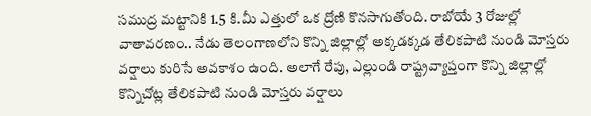సముద్ర మట్టానికి 1.5 కి.మీ ఎత్తులో ఒక ద్రోణి కొనసాగుతోంది. రాబోయే 3 రోజుల్లో వాతావరణం.. నేడు తెలంగాణలోని కొన్ని జిల్లాల్లో అక్కడక్కడ తేలికపాటి నుండి మోస్తరు వర్షాలు కురిసే అవకాశం ఉంది. అలాగే రేపు, ఎల్లుండి రాష్ట్రవ్యాప్తంగా కొన్ని జిల్లాల్లో కొన్నిచోట్ల తేలికపాటి నుండి మోస్తరు వర్షాలు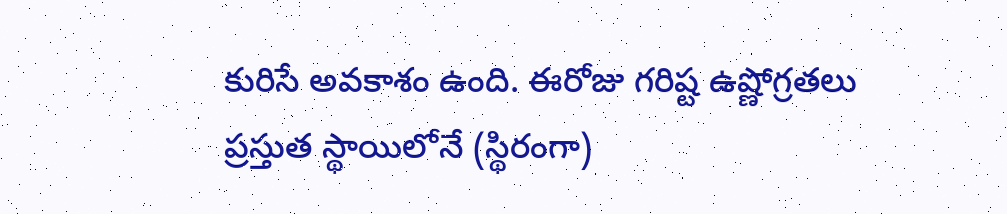కురిసే అవకాశం ఉంది. ఈరోజు గరిష్ట ఉష్ణోగ్రతలు ప్రస్తుత స్థాయిలోనే (స్థిరంగా)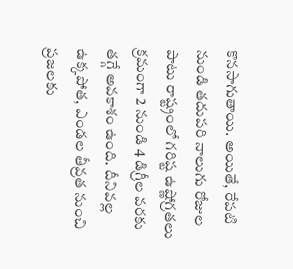కొనసాగుతాయి. అయితే, రేపటి నుండి తదుపరి నాలుగు రోజుల పాటు రాష్ట్రంలో గరిష్ట ఉష్ణోగ్రతలు క్రమంగా 2 నుండి 4 డిగ్రీల వరకు తగ్గే అవకాశం ఉంది. దీనివల్ల ఉక్కపోత, ఎండల తీవ్రత నుంచి ప్రజలకు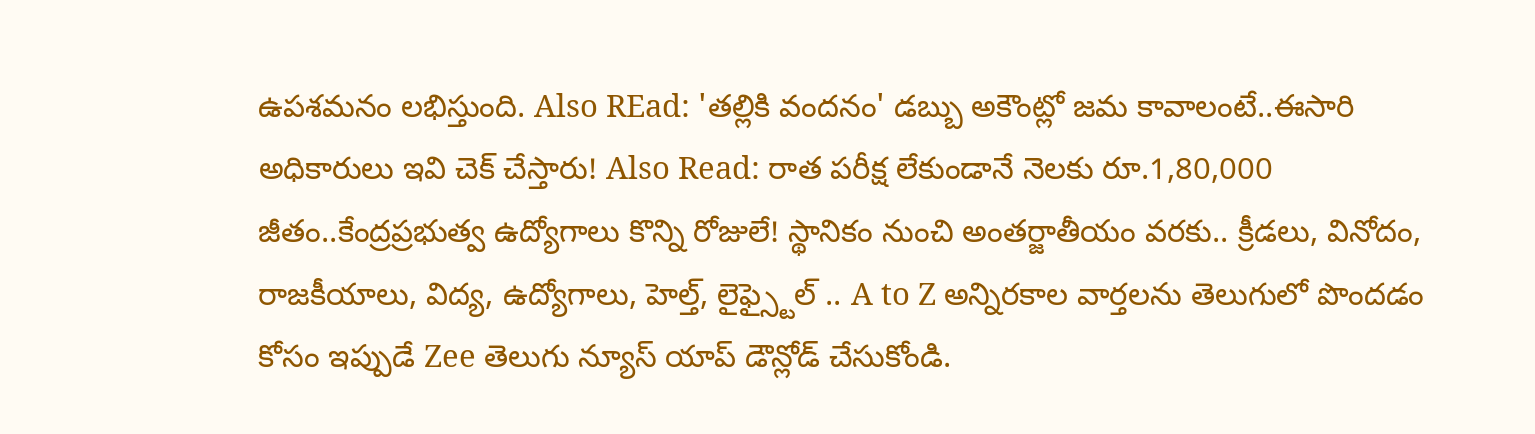ఉపశమనం లభిస్తుంది. Also REad: 'తల్లికి వందనం' డబ్బు అకౌంట్లో జమ కావాలంటే..ఈసారి అధికారులు ఇవి చెక్ చేస్తారు! Also Read: రాత పరీక్ష లేకుండానే నెలకు రూ.1,80,000 జీతం..కేంద్రప్రభుత్వ ఉద్యోగాలు కొన్ని రోజులే! స్థానికం నుంచి అంతర్జాతీయం వరకు.. క్రీడలు, వినోదం, రాజకీయాలు, విద్య, ఉద్యోగాలు, హెల్త్, లైఫ్స్టైల్ .. A to Z అన్నిరకాల వార్తలను తెలుగులో పొందడం కోసం ఇప్పుడే Zee తెలుగు న్యూస్ యాప్ డౌన్లోడ్ చేసుకోండి.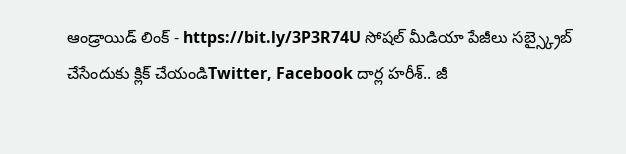ఆండ్రాయిడ్ లింక్ - https://bit.ly/3P3R74U సోషల్ మీడియా పేజీలు సబ్స్క్రైబ్ చేసేందుకు క్లిక్ చేయండిTwitter, Facebook దార్ల హరీశ్.. జీ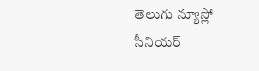తెలుగు న్యూస్లో సీనియర్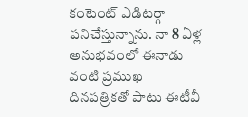కంటెంట్ ఎడిటర్గా పనిచేస్తున్నాను. నా 8 ఏళ్ల అనుభవంలో ఈనాడు వంటి ప్రముఖ దినపత్రికతో పాటు ఈటీవీ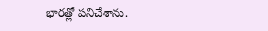భారత్లో పనిచేశాను.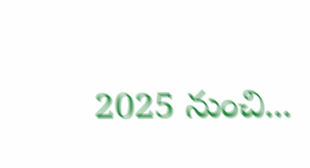2025 నుంచి...